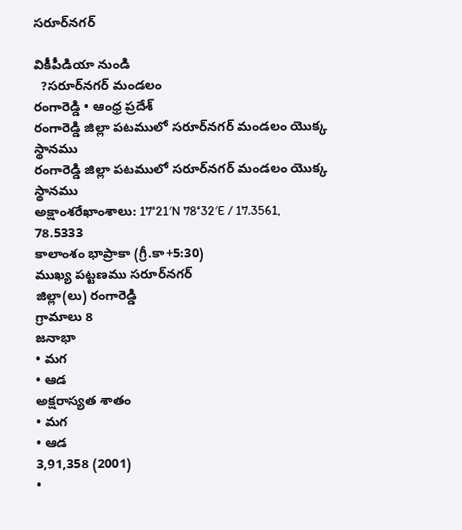సరూర్‌నగర్‌

వికీపీడియా నుండి
  ?సరూర్‌నగర్‌ మండలం
రంగారెడ్డి • ఆంధ్ర ప్రదేశ్
రంగారెడ్డి జిల్లా పటములో సరూర్‌నగర్‌ మండలం యొక్క స్థానము
రంగారెడ్డి జిల్లా పటములో సరూర్‌నగర్‌ మండలం యొక్క స్థానము
అక్షాంశరేఖాంశాలు: 17°21′N 78°32′E / 17.3561, 78.5333
కాలాంశం భాప్రాకా (గ్రీ.కా+5:30)
ముఖ్య పట్టణము సరూర్‌నగర్‌
జిల్లా(లు) రంగారెడ్డి
గ్రామాలు 8
జనాభా
• మగ
• ఆడ
అక్షరాస్యత శాతం
• మగ
• ఆడ
3,91,358 (2001)
•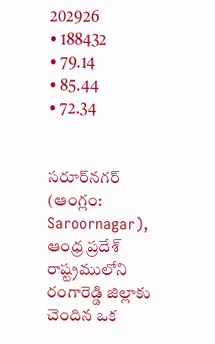202926
• 188432
• 79.14
• 85.44
• 72.34


సరూర్‌నగర్‌ (ఆంగ్లం: Saroornagar), ఆంధ్ర ప్రదేశ్ రాష్ట్రములోని రంగారెడ్డి జిల్లాకు చెందిన ఒక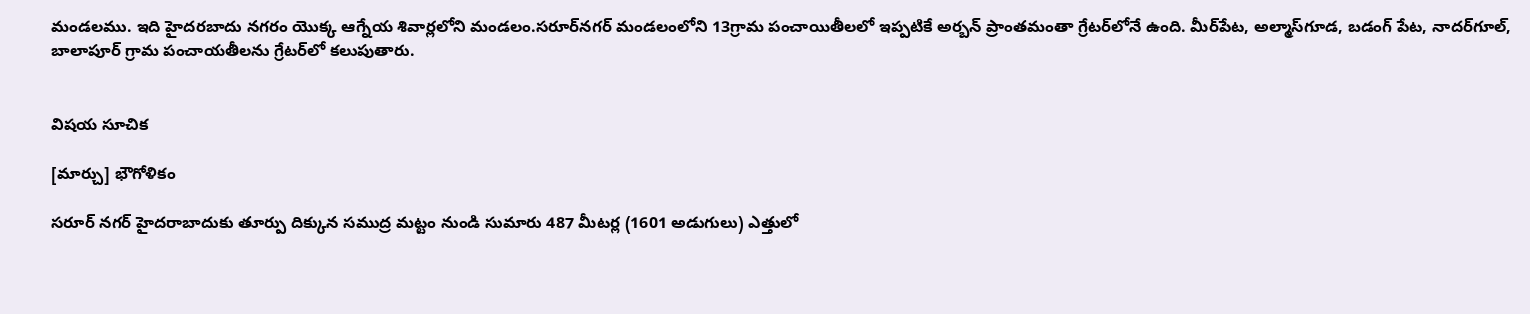మండలము. ఇది హైదరబాదు నగరం యొక్క ఆగ్నేయ శివార్లలోని మండలం.సరూర్‌నగర్‌ మండలంలోని 13గ్రామ పంచాయితీలలో ఇప్పటికే అర్బన్‌ ప్రాంతమంతా గ్రేటర్‌లోనే ఉంది. మీర్‌పేట, అల్మాస్‌గూడ, బడంగ్‌ పేట, నాదర్‌గూల్‌, బాలాపూర్‌ గ్రామ పంచాయతీలను గ్రేటర్‌లో కలుపుతారు.


విషయ సూచిక

[మార్చు] భౌగోళికం

సరూర్ నగర్ హైదరాబాదుకు తూర్పు దిక్కున సముద్ర మట్టం నుండి సుమారు 487 మీటర్ల (1601 అడుగులు) ఎత్తులో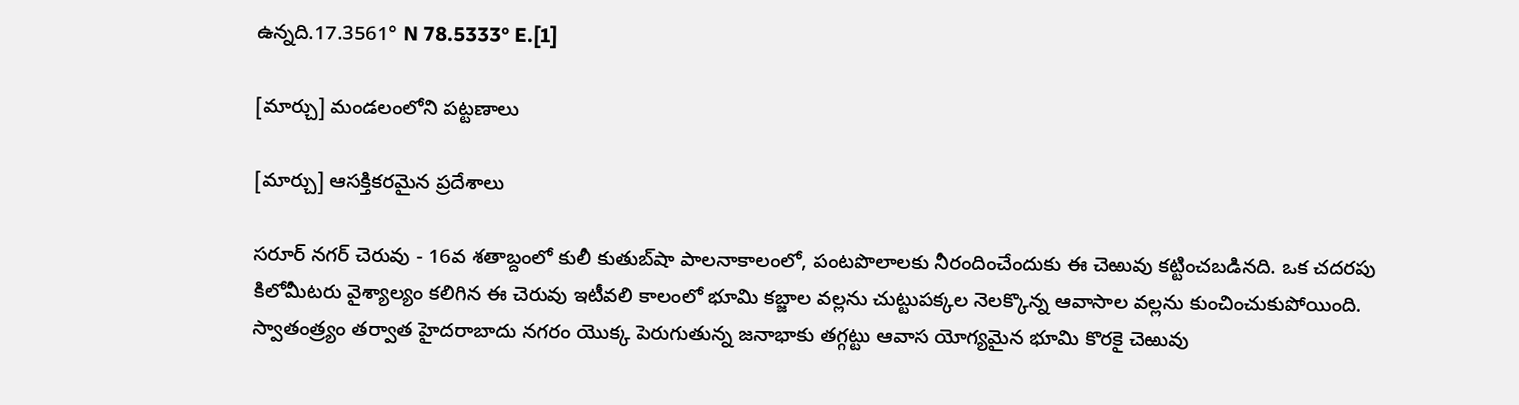ఉన్నది.17.3561° N 78.5333° E.[1]

[మార్చు] మండలంలోని పట్టణాలు

[మార్చు] ఆసక్తికరమైన ప్రదేశాలు

సరూర్ నగర్ చెరువు - 16వ శతాబ్దంలో కులీ కుతుబ్‌షా పాలనాకాలంలో, పంటపొలాలకు నీరందించేందుకు ఈ చెఱువు కట్టించబడినది. ఒక చదరపు కిలోమీటరు వైశ్యాల్యం కలిగిన ఈ చెరువు ఇటీవలి కాలంలో భూమి కబ్జాల వల్లను చుట్టుపక్కల నెలక్కొన్న ఆవాసాల వల్లను కుంచించుకుపోయింది. స్వాతంత్ర్యం తర్వాత హైదరాబాదు నగరం యొక్క పెరుగుతున్న జనాభాకు తగ్గట్టు ఆవాస యోగ్యమైన భూమి కొరకై చెఱువు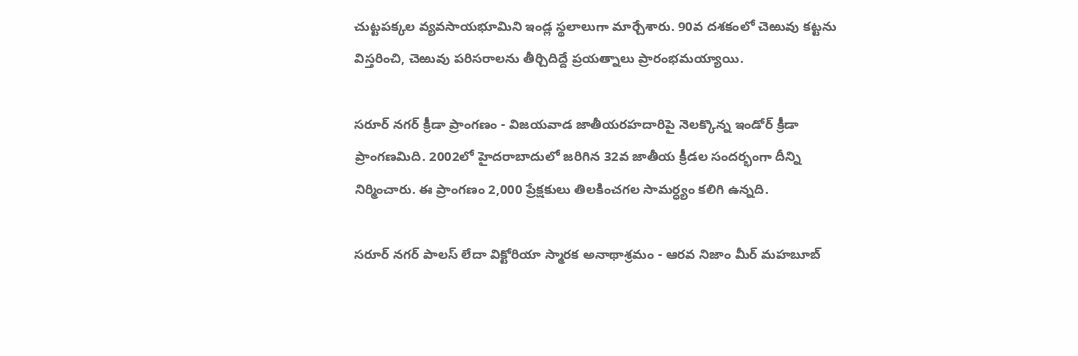చుట్టపక్కల వ్యవసాయభూమిని ఇండ్ల స్థలాలుగా మార్చేశారు. 90వ దశకంలో చెఱువు కట్టను విస్తరించి, చెఱువు పరిసరాలను తీర్చిదిద్దే ప్రయత్నాలు ప్రారంభమయ్యాయి.

సరూర్ నగర్ క్రీడా ప్రాంగణం - విజయవాడ జాతీయరహదారిపై నెలక్కొన్న ఇండోర్ క్రీడా ప్రాంగణమిది. 2002లో హైదరాబాదులో జరిగిన 32వ జాతీయ క్రీడల సందర్భంగా దీన్ని నిర్మించారు. ఈ ప్రాంగణం 2,000 ప్రేక్షకులు తిలకించగల సామర్ధ్యం కలిగి ఉన్నది.

సరూర్ నగర్ పాలస్ లేదా విక్టోరియా స్మారక అనాథాశ్రమం - ఆరవ నిజాం మీర్ మహబూబ్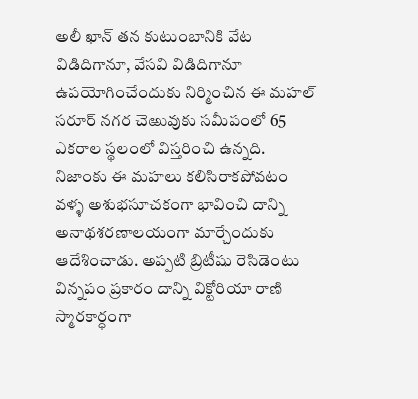అలీ ఖాన్ తన కుటుంబానికి వేట విడిదిగానూ, వేసవి విడిదిగానూ ఉపయోగించేందుకు నిర్మించిన ఈ మహల్ సరూర్ నగర చెఱువుకు సమీపంలో 65 ఎకరాల స్థలంలో విస్తరించి ఉన్నది. నిజాంకు ఈ మహలు కలిసిరాకపోవటం వళ్ళ అశుభసూచకంగా భావించి దాన్ని అనాథశరణాలయంగా మార్చేందుకు ఆదేశించాడు. అప్పటి బ్రిటీషు రెసిడెంటు విన్నపం ప్రకారం దాన్ని విక్టోరియా రాణి స్మారకార్ధంగా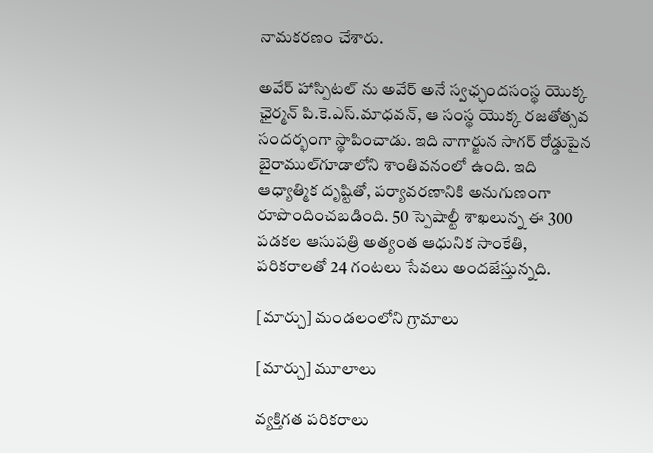నామకరణం చేశారు.

అవేర్ హాస్పిటల్ ను అవేర్ అనే స్వఛ్ఛందసంస్థ యొక్క ఛైర్మన్ పి.కె.ఎస్.మాధవన్, ఆ సంస్థ యొక్క రజతోత్సవ సందర్భంగా స్థాపించాడు. ఇది నాగార్జున సాగర్ రోడ్డుపైన బైరాముల్‌గూడాలోని శాంతివనంలో ఉంది. ఇది ఆధ్యాత్మిక దృష్టితో, పర్యావరణానికి అనుగుణంగా రూపొందించబడింది. 50 స్పెషాల్టీ శాఖలున్న ఈ 300 పడకల ఆసుపత్రి అత్యంత ఆధునిక సాంకేతి, పరికరాలతో 24 గంటలు సేవలు అందజేస్తున్నది.

[మార్చు] మండలంలోని గ్రామాలు

[మార్చు] మూలాలు

వ్యక్తిగత పరికరాలు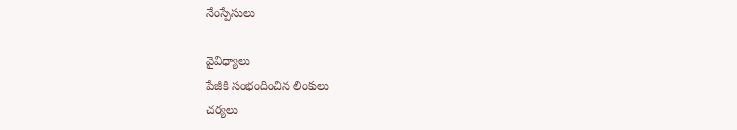నేంస్పేసులు

వైవిధ్యాలు
పేజీకి సంభందించిన లింకులు
చర్యలు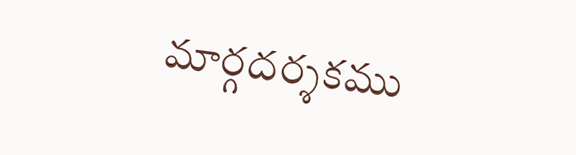మార్గదర్శకము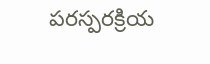పరస్పరక్రియ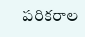పరికరాల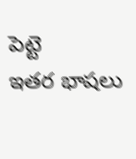పెట్టె
ఇతర భాషలు